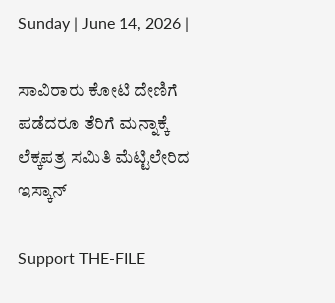Sunday | June 14, 2026 |

ಸಾವಿರಾರು ಕೋಟಿ ದೇಣಿಗೆ ಪಡೆದರೂ ತೆರಿಗೆ ಮನ್ನಾಕ್ಕೆ ಲೆಕ್ಕಪತ್ರ ಸಮಿತಿ ಮೆಟ್ಟಿಲೇರಿದ ಇಸ್ಕಾನ್‌

Support THE-FILE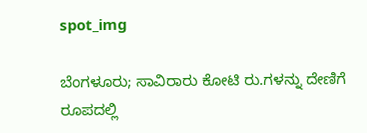spot_img

ಬೆಂಗಳೂರು; ಸಾವಿರಾರು ಕೋಟಿ ರು.ಗಳನ್ನು ದೇಣಿಗೆ ರೂಪದಲ್ಲಿ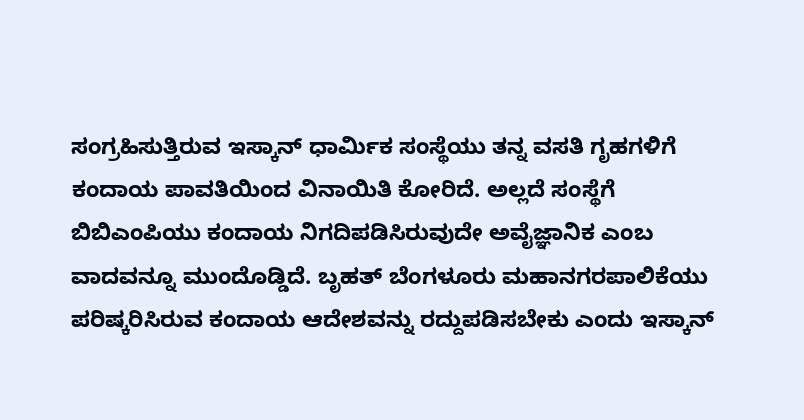ಸಂಗ್ರಹಿಸುತ್ತಿರುವ ಇಸ್ಕಾನ್‌ ಧಾರ್ಮಿಕ ಸಂಸ್ಥೆಯು ತನ್ನ ವಸತಿ ಗೃಹಗಳಿಗೆ ಕಂದಾಯ ಪಾವತಿಯಿಂದ ವಿನಾಯಿತಿ ಕೋರಿದೆ. ಅಲ್ಲದೆ ಸಂಸ್ಥೆಗೆ ಬಿಬಿಎಂಪಿಯು ಕಂದಾಯ ನಿಗದಿಪಡಿಸಿರುವುದೇ ಅವೈಜ್ಞಾನಿಕ ಎಂಬ ವಾದವನ್ನೂ ಮುಂದೊಡ್ಡಿದೆ. ಬೃಹತ್‌ ಬೆಂಗಳೂರು ಮಹಾನಗರಪಾಲಿಕೆಯು ಪರಿಷ್ಕರಿಸಿರುವ ಕಂದಾಯ ಆದೇಶವನ್ನು ರದ್ದುಪಡಿಸಬೇಕು ಎಂದು ಇಸ್ಕಾನ್‌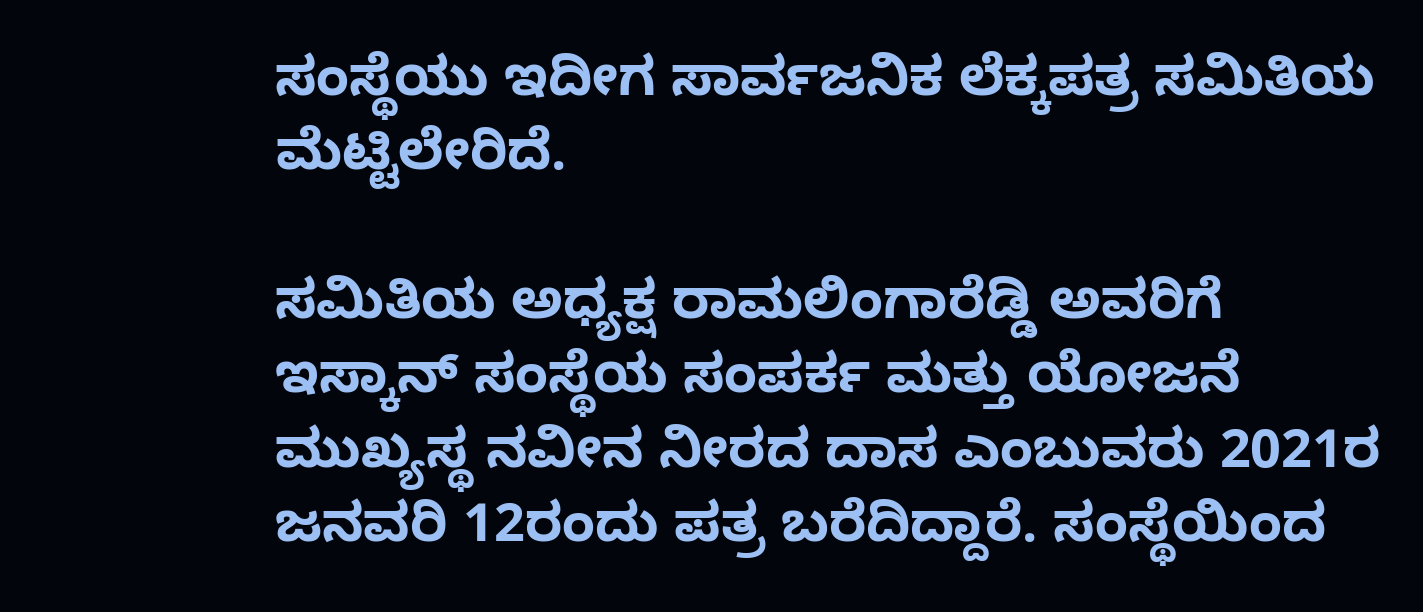ಸಂಸ್ಥೆಯು ಇದೀಗ ಸಾರ್ವಜನಿಕ ಲೆಕ್ಕಪತ್ರ ಸಮಿತಿಯ ಮೆಟ್ಟಿಲೇರಿದೆ.

ಸಮಿತಿಯ ಅಧ್ಯಕ್ಷ ರಾಮಲಿಂಗಾರೆಡ್ಡಿ ಅವರಿಗೆ ಇಸ್ಕಾನ್‌ ಸಂಸ್ಥೆಯ ಸಂಪರ್ಕ ಮತ್ತು ಯೋಜನೆ ಮುಖ್ಯಸ್ಥ ನವೀನ ನೀರದ ದಾಸ ಎಂಬುವರು 2021ರ ಜನವರಿ 12ರಂದು ಪತ್ರ ಬರೆದಿದ್ದಾರೆ. ಸಂಸ್ಥೆಯಿಂದ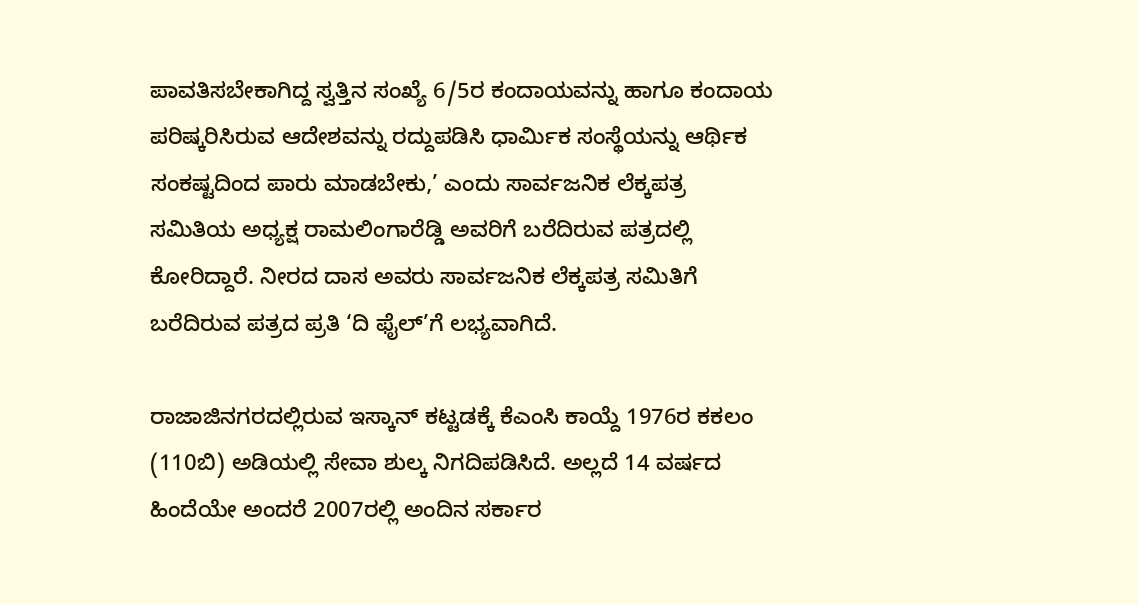ಪಾವತಿಸಬೇಕಾಗಿದ್ದ ಸ್ವತ್ತಿನ ಸಂಖ್ಯೆ 6/5ರ ಕಂದಾಯವನ್ನು ಹಾಗೂ ಕಂದಾಯ ಪರಿಷ್ಕರಿಸಿರುವ ಆದೇಶವನ್ನು ರದ್ದುಪಡಿಸಿ ಧಾರ್ಮಿಕ ಸಂಸ್ಥೆಯನ್ನು ಆರ್ಥಿಕ ಸಂಕಷ್ಟದಿಂದ ಪಾರು ಮಾಡಬೇಕು,’ ಎಂದು ಸಾರ್ವಜನಿಕ ಲೆಕ್ಕಪತ್ರ ಸಮಿತಿಯ ಅಧ್ಯಕ್ಷ ರಾಮಲಿಂಗಾರೆಡ್ಡಿ ಅವರಿಗೆ ಬರೆದಿರುವ ಪತ್ರದಲ್ಲಿ ಕೋರಿದ್ದಾರೆ. ನೀರದ ದಾಸ ಅವರು ಸಾರ್ವಜನಿಕ ಲೆಕ್ಕಪತ್ರ ಸಮಿತಿಗೆ ಬರೆದಿರುವ ಪತ್ರದ ಪ್ರತಿ ‘ದಿ ಫೈಲ್‌’ಗೆ ಲಭ್ಯವಾಗಿದೆ.

ರಾಜಾಜಿನಗರದಲ್ಲಿರುವ ಇಸ್ಕಾನ್‌ ಕಟ್ಟಡಕ್ಕೆ ಕೆಎಂಸಿ ಕಾಯ್ದೆ 1976ರ ಕಕಲಂ (110ಬಿ) ಅಡಿಯಲ್ಲಿ ಸೇವಾ ಶುಲ್ಕ ನಿಗದಿಪಡಿಸಿದೆ. ಅಲ್ಲದೆ 14 ವರ್ಷದ ಹಿಂದೆಯೇ ಅಂದರೆ 2007ರಲ್ಲಿ ಅಂದಿನ ಸರ್ಕಾರ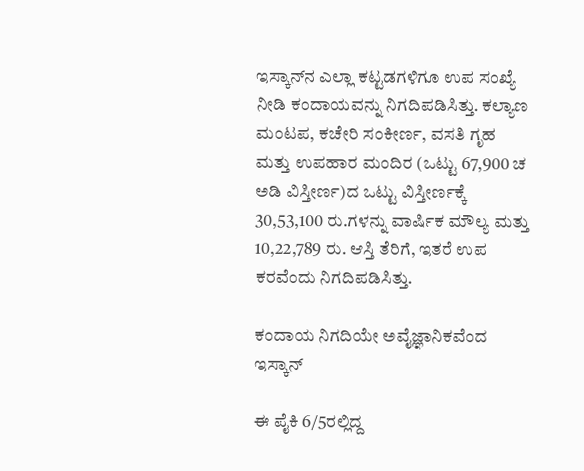ಇಸ್ಕಾನ್‌ನ ಎಲ್ಲಾ ಕಟ್ಟಡಗಳಿಗೂ ಉಪ ಸಂಖ್ಯೆ ನೀಡಿ ಕಂದಾಯವನ್ನು ನಿಗದಿಪಡಿಸಿತ್ತು. ಕಲ್ಯಾಣ ಮಂಟಪ, ಕಚೇರಿ ಸಂಕೀರ್ಣ, ವಸತಿ ಗೃಹ ಮತ್ತು ಉಪಹಾರ ಮಂದಿರ (ಒಟ್ಟು 67,900 ಚ ಅಡಿ ವಿಸ್ತೀರ್ಣ)ದ ಒಟ್ಟು ವಿಸ್ತೀರ್ಣಕ್ಕೆ 30,53,100 ರು.ಗಳನ್ನು ವಾರ್ಷಿಕ ಮೌಲ್ಯ ಮತ್ತು 10,22,789 ರು. ಆಸ್ತಿ ತೆರಿಗೆ, ಇತರೆ ಉಪ ಕರವೆಂದು ನಿಗದಿಪಡಿಸಿತ್ತು.

ಕಂದಾಯ ನಿಗದಿಯೇ ಅವೈಜ್ಞಾನಿಕವೆಂದ ಇಸ್ಕಾನ್‌

ಈ ಪೈಕಿ 6/5ರಲ್ಲಿದ್ದ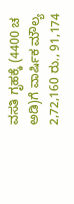ವಸತಿ ಗೃಹಕ್ಕೆ (4400 ಚ ಅಡಿ)ಗೆ ವಾರ್ಷಿಕ ಮೌಲ್ಯ 2,72,160 ರು., 91,174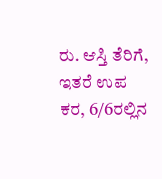ರು. ಆಸ್ತಿ ತೆರಿಗೆ, ಇತರೆ ಉಪ ಕರ, 6/6ರಲ್ಲಿನ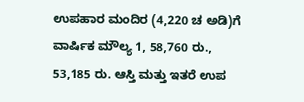ಉಪಹಾರ ಮಂದಿರ (4,220 ಚ ಅಡಿ)ಗೆ ವಾರ್ಷಿಕ ಮೌಲ್ಯ 1, 58,760 ರು., 53,185 ರು. ಆಸ್ತಿ ಮತ್ತು ಇತರೆ ಉಪ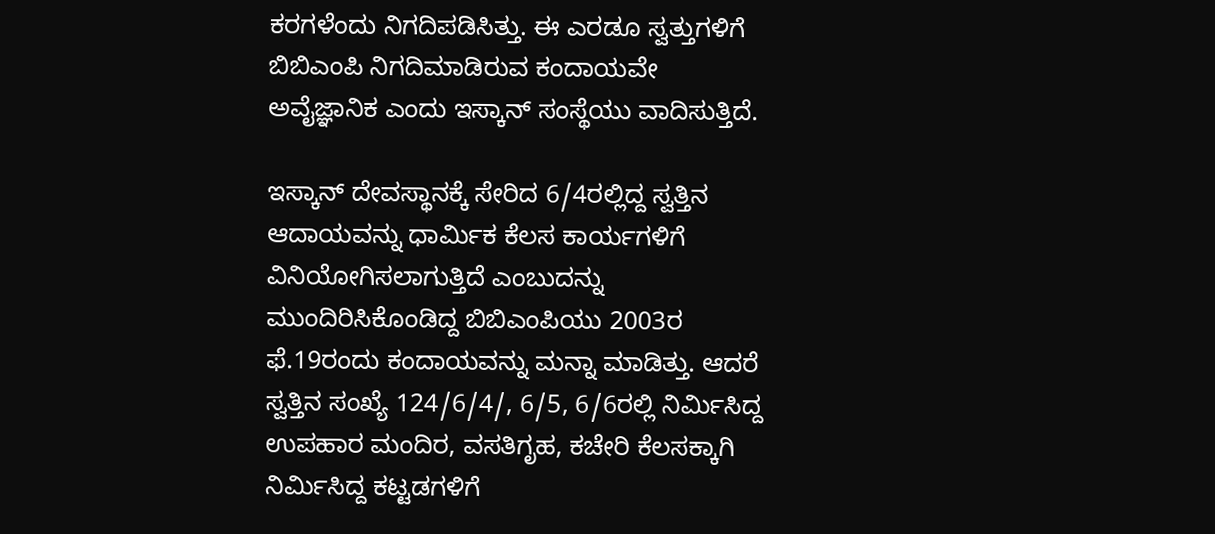ಕರಗಳೆಂದು ನಿಗದಿಪಡಿಸಿತ್ತು. ಈ ಎರಡೂ ಸ್ವತ್ತುಗಳಿಗೆ ಬಿಬಿಎಂಪಿ ನಿಗದಿಮಾಡಿರುವ ಕಂದಾಯವೇ ಅವೈಜ್ಞಾನಿಕ ಎಂದು ಇಸ್ಕಾನ್‌ ಸಂಸ್ಥೆಯು ವಾದಿಸುತ್ತಿದೆ.

ಇಸ್ಕಾನ್‌ ದೇವಸ್ಥಾನಕ್ಕೆ ಸೇರಿದ 6/4ರಲ್ಲಿದ್ದ ಸ್ವತ್ತಿನ ಆದಾಯವನ್ನು ಧಾರ್ಮಿಕ ಕೆಲಸ ಕಾರ್ಯಗಳಿಗೆ ವಿನಿಯೋಗಿಸಲಾಗುತ್ತಿದೆ ಎಂಬುದನ್ನು ಮುಂದಿರಿಸಿಕೊಂಡಿದ್ದ ಬಿಬಿಎಂಪಿಯು 2003ರ ಫೆ.19ರಂದು ಕಂದಾಯವನ್ನು ಮನ್ನಾ ಮಾಡಿತ್ತು. ಆದರೆ ಸ್ವತ್ತಿನ ಸಂಖ್ಯೆ 124/6/4/, 6/5, 6/6ರಲ್ಲಿ ನಿರ್ಮಿಸಿದ್ದ ಉಪಹಾರ ಮಂದಿರ, ವಸತಿಗೃಹ, ಕಚೇರಿ ಕೆಲಸಕ್ಕಾಗಿ ನಿರ್ಮಿಸಿದ್ದ ಕಟ್ಟಡಗಳಿಗೆ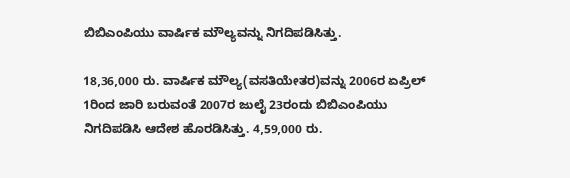ಬಿಬಿಎಂಪಿಯು ವಾರ್ಷಿಕ ಮೌಲ್ಯವನ್ನು ನಿಗದಿಪಡಿಸಿತ್ತು.

18,36,000 ರು. ವಾರ್ಷಿಕ ಮೌಲ್ಯ(ವಸತಿಯೇತರ)ವನ್ನು 2006ರ ಏಪ್ರಿಲ್‌ 1ರಿಂದ ಜಾರಿ ಬರುವಂತೆ 2007ರ ಜುಲೈ 23ರಂದು ಬಿಬಿಎಂಪಿಯು ನಿಗದಿಪಡಿಸಿ ಆದೇಶ ಹೊರಡಿಸಿತ್ತು. 4,59,000 ರು.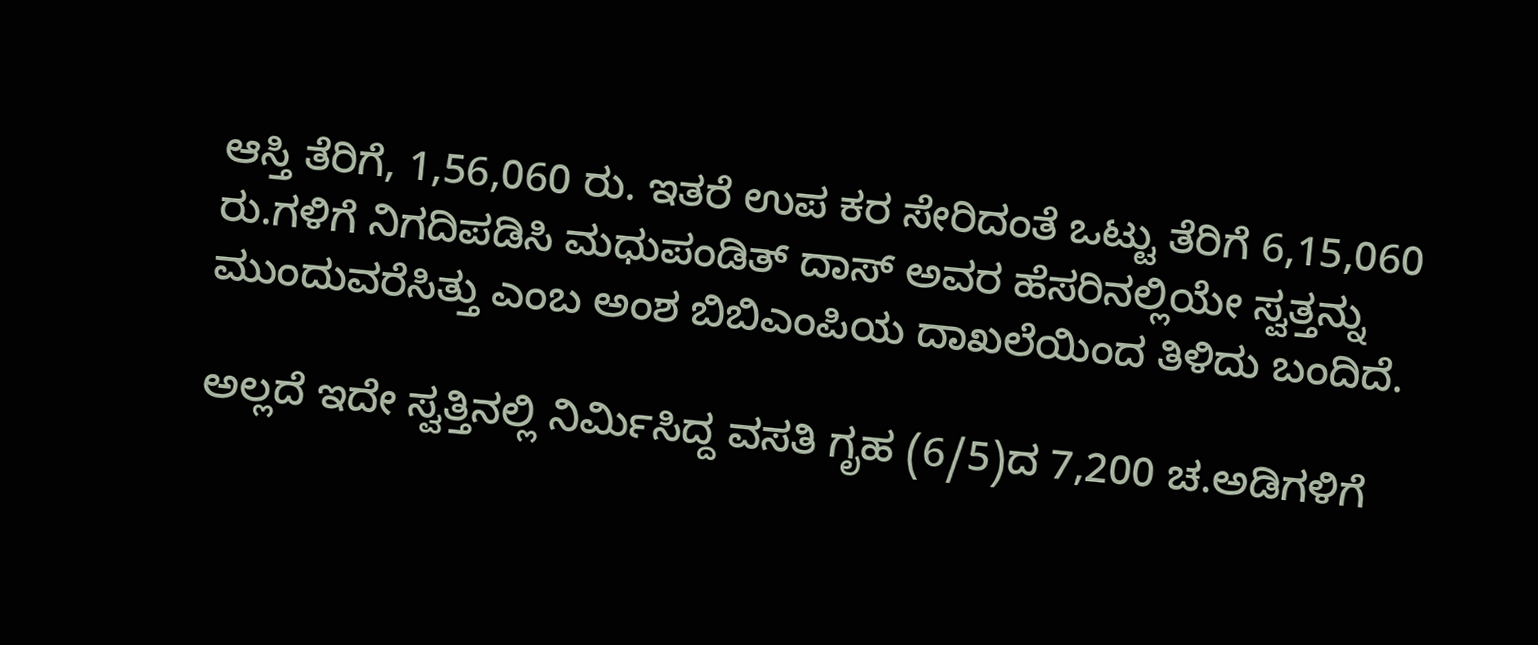ಆಸ್ತಿ ತೆರಿಗೆ, 1,56,060 ರು. ಇತರೆ ಉಪ ಕರ ಸೇರಿದಂತೆ ಒಟ್ಟು ತೆರಿಗೆ 6,15,060 ರು.ಗಳಿಗೆ ನಿಗದಿಪಡಿಸಿ ಮಧುಪಂಡಿತ್‌ ದಾಸ್‌ ಅವರ ಹೆಸರಿನಲ್ಲಿಯೇ ಸ್ವತ್ತನ್ನು ಮುಂದುವರೆಸಿತ್ತು ಎಂಬ ಅಂಶ ಬಿಬಿಎಂಪಿಯ ದಾಖಲೆಯಿಂದ ತಿಳಿದು ಬಂದಿದೆ.

ಅಲ್ಲದೆ ಇದೇ ಸ್ವತ್ತಿನಲ್ಲಿ ನಿರ್ಮಿಸಿದ್ದ ವಸತಿ ಗೃಹ (6/5)ದ 7,200 ಚ.ಅಡಿಗಳಿಗೆ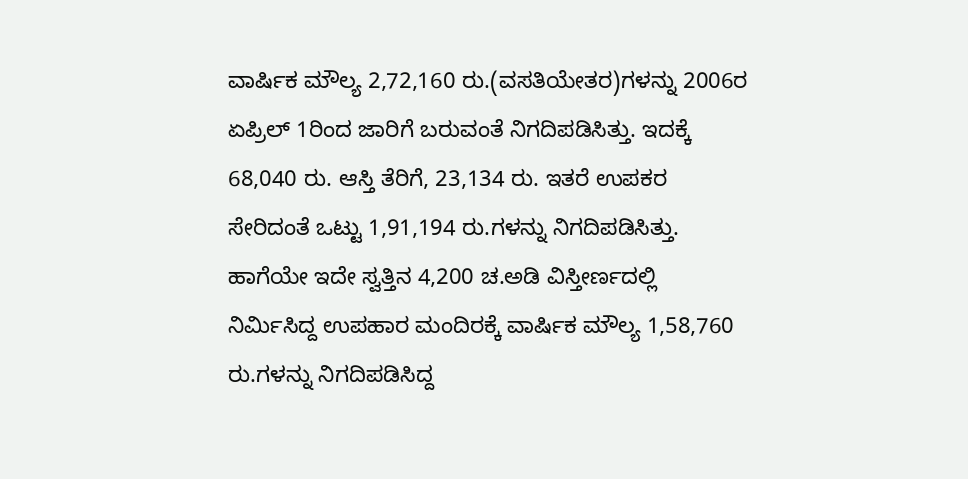ವಾರ್ಷಿಕ ಮೌಲ್ಯ 2,72,160 ರು.(ವಸತಿಯೇತರ)ಗಳನ್ನು 2006ರ ಏಪ್ರಿಲ್‌ 1ರಿಂದ ಜಾರಿಗೆ ಬರುವಂತೆ ನಿಗದಿಪಡಿಸಿತ್ತು. ಇದಕ್ಕೆ 68,040 ರು. ಆಸ್ತಿ ತೆರಿಗೆ, 23,134 ರು. ಇತರೆ ಉಪಕರ ಸೇರಿದಂತೆ ಒಟ್ಟು 1,91,194 ರು.ಗಳನ್ನು ನಿಗದಿಪಡಿಸಿತ್ತು. ಹಾಗೆಯೇ ಇದೇ ಸ್ವತ್ತಿನ 4,200 ಚ.ಅಡಿ ವಿಸ್ತೀರ್ಣದಲ್ಲಿ ನಿರ್ಮಿಸಿದ್ದ ಉಪಹಾರ ಮಂದಿರಕ್ಕೆ ವಾರ್ಷಿಕ ಮೌಲ್ಯ 1,58,760 ರು.ಗಳನ್ನು ನಿಗದಿಪಡಿಸಿದ್ದ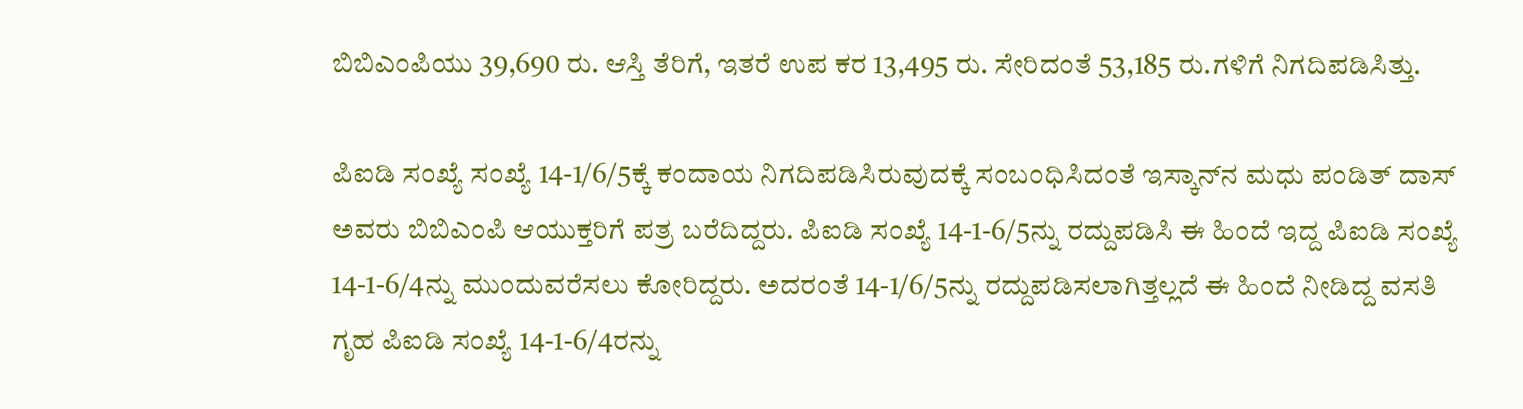ಬಿಬಿಎಂಪಿಯು 39,690 ರು. ಆಸ್ತಿ ತೆರಿಗೆ, ಇತರೆ ಉಪ ಕರ 13,495 ರು. ಸೇರಿದಂತೆ 53,185 ರು.ಗಳಿಗೆ ನಿಗದಿಪಡಿಸಿತ್ತು.

ಪಿಐಡಿ ಸಂಖ್ಯೆ ಸಂಖ್ಯೆ 14-1/6/5ಕ್ಕೆ ಕಂದಾಯ ನಿಗದಿಪಡಿಸಿರುವುದಕ್ಕೆ ಸಂಬಂಧಿಸಿದಂತೆ ಇಸ್ಕಾನ್‌ನ ಮಧು ಪಂಡಿತ್‌ ದಾಸ್‌ ಅವರು ಬಿಬಿಎಂಪಿ ಆಯುಕ್ತರಿಗೆ ಪತ್ರ ಬರೆದಿದ್ದರು. ಪಿಐಡಿ ಸಂಖ್ಯೆ 14-1-6/5ನ್ನು ರದ್ದುಪಡಿಸಿ ಈ ಹಿಂದೆ ಇದ್ದ ಪಿಐಡಿ ಸಂಖ್ಯೆ 14-1-6/4ನ್ನು ಮುಂದುವರೆಸಲು ಕೋರಿದ್ದರು. ಅದರಂತೆ 14-1/6/5ನ್ನು ರದ್ದುಪಡಿಸಲಾಗಿತ್ತಲ್ಲದೆ ಈ ಹಿಂದೆ ನೀಡಿದ್ದ ವಸತಿ ಗೃಹ ಪಿಐಡಿ ಸಂಖ್ಯೆ 14-1-6/4ರನ್ನು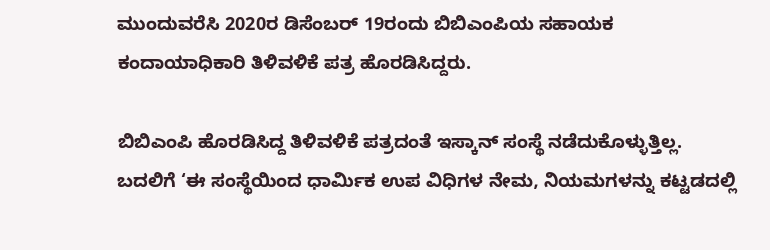ಮುಂದುವರೆಸಿ 2020ರ ಡಿಸೆಂಬರ್‌ 19ರಂದು ಬಿಬಿಎಂಪಿಯ ಸಹಾಯಕ ಕಂದಾಯಾಧಿಕಾರಿ ತಿಳಿವಳಿಕೆ ಪತ್ರ ಹೊರಡಿಸಿದ್ದರು.

ಬಿಬಿಎಂಪಿ ಹೊರಡಿಸಿದ್ದ ತಿಳಿವಳಿಕೆ ಪತ್ರದಂತೆ ಇಸ್ಕಾನ್‌ ಸಂಸ್ಥೆ ನಡೆದುಕೊಳ್ಳುತ್ತಿಲ್ಲ. ಬದಲಿಗೆ ‘ಈ ಸಂಸ್ಥೆಯಿಂದ ಧಾರ್ಮಿಕ ಉಪ ವಿಧಿಗಳ ನೇಮ, ನಿಯಮಗಳನ್ನು ಕಟ್ಟಡದಲ್ಲಿ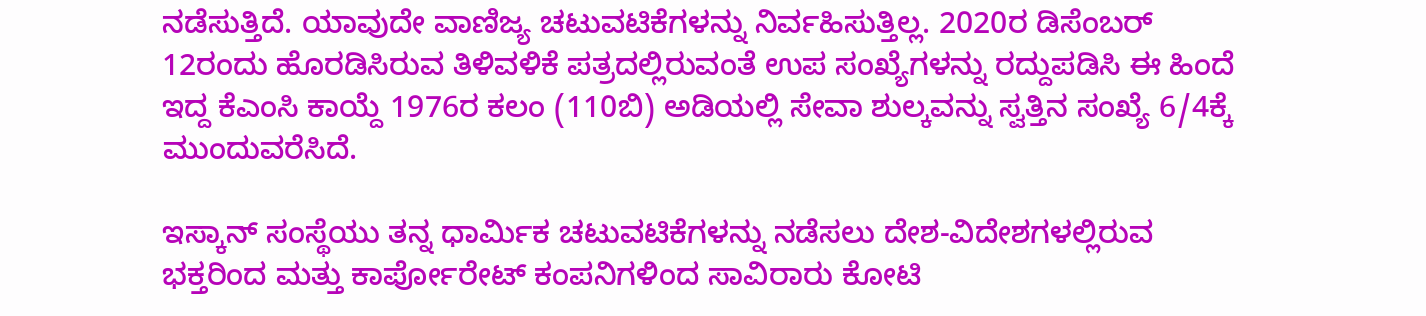ನಡೆಸುತ್ತಿದೆ. ಯಾವುದೇ ವಾಣಿಜ್ಯ ಚಟುವಟಿಕೆಗಳನ್ನು ನಿರ್ವಹಿಸುತ್ತಿಲ್ಲ. 2020ರ ಡಿಸೆಂಬರ್‌ 12ರಂದು ಹೊರಡಿಸಿರುವ ತಿಳಿವಳಿಕೆ ಪತ್ರದಲ್ಲಿರುವಂತೆ ಉಪ ಸಂಖ್ಯೆಗಳನ್ನು ರದ್ದುಪಡಿಸಿ ಈ ಹಿಂದೆ ಇದ್ದ ಕೆಎಂಸಿ ಕಾಯ್ದೆ 1976ರ ಕಲಂ (110ಬಿ) ಅಡಿಯಲ್ಲಿ ಸೇವಾ ಶುಲ್ಕವನ್ನು ಸ್ವತ್ತಿನ ಸಂಖ್ಯೆ 6/4ಕ್ಕೆ ಮುಂದುವರೆಸಿದೆ.

ಇಸ್ಕಾನ್‌ ಸಂಸ್ಥೆಯು ತನ್ನ ಧಾರ್ಮಿಕ ಚಟುವಟಿಕೆಗಳನ್ನು ನಡೆಸಲು ದೇಶ-ವಿದೇಶಗಳಲ್ಲಿರುವ ಭಕ್ತರಿಂದ ಮತ್ತು ಕಾರ್ಪೋರೇಟ್‌ ಕಂಪನಿಗಳಿಂದ ಸಾವಿರಾರು ಕೋಟಿ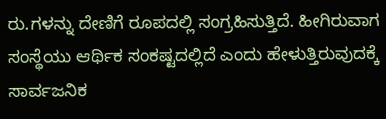ರು.ಗಳನ್ನು ದೇಣಿಗೆ ರೂಪದಲ್ಲಿ ಸಂಗ್ರಹಿಸುತ್ತಿದೆ. ಹೀಗಿರುವಾಗ ಸಂಸ್ಥೆಯು ಆರ್ಥಿಕ ಸಂಕಷ್ಟದಲ್ಲಿದೆ ಎಂದು ಹೇಳುತ್ತಿರುವುದಕ್ಕೆ ಸಾರ್ವಜನಿಕ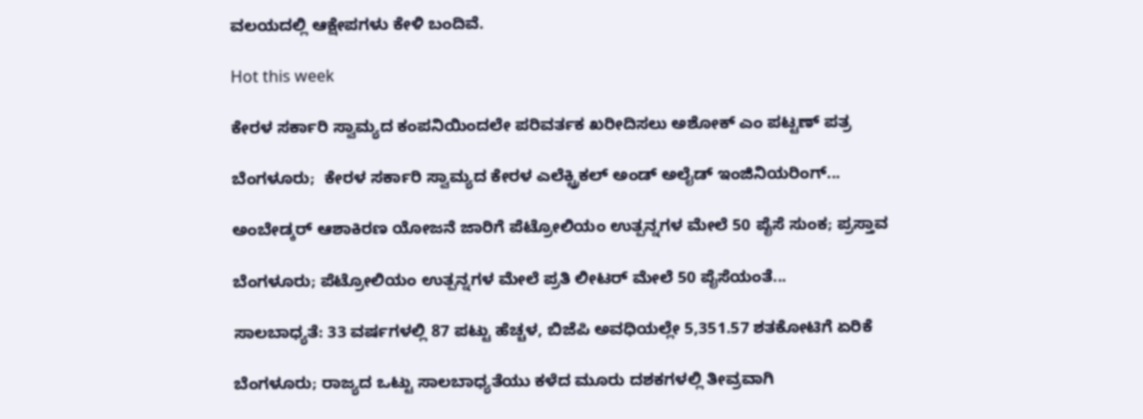ವಲಯದಲ್ಲಿ ಆಕ್ಷೇಪಗಳು ಕೇಳಿ ಬಂದಿವೆ.

Hot this week

ಕೇರಳ ಸರ್ಕಾರಿ ಸ್ವಾಮ್ಯದ ಕಂಪನಿಯಿಂದಲೇ ಪರಿವರ್ತಕ ಖರೀದಿಸಲು ಅಶೋಕ್ ಎಂ ಪಟ್ಟಣ್‌ ಪತ್ರ

ಬೆಂಗಳೂರು;  ಕೇರಳ ಸರ್ಕಾರಿ ಸ್ವಾಮ್ಯದ ಕೇರಳ ಎಲೆಕ್ಟ್ರಿಕಲ್‌ ಅಂಡ್‌ ಅಲೈಡ್‌ ಇಂಜಿನಿಯರಿಂಗ್‌...

ಅಂಬೇಡ್ಕರ್ ಆಶಾಕಿರಣ ಯೋಜನೆ ಜಾರಿಗೆ ಪೆಟ್ರೋಲಿಯಂ ಉತ್ಪನ್ನಗಳ ಮೇಲೆ 50 ಪೈಸೆ ಸುಂಕ; ಪ್ರಸ್ತಾವ

ಬೆಂಗಳೂರು; ಪೆಟ್ರೋಲಿಯಂ ಉತ್ಪನ್ನಗಳ ಮೇಲೆ ಪ್ರತಿ ಲೀಟರ್ ಮೇಲೆ 50 ಪೈಸೆಯಂತೆ...

ಸಾಲಬಾಧ್ಯತೆ: 33 ವರ್ಷಗಳಲ್ಲಿ 87 ಪಟ್ಟು ಹೆಚ್ಚಳ, ಬಿಜೆಪಿ ಅವಧಿಯಲ್ಲೇ 5,351.57 ಶತಕೋಟಿಗೆ ಏರಿಕೆ

ಬೆಂಗಳೂರು; ರಾಜ್ಯದ ಒಟ್ಟು ಸಾಲಬಾಧ್ಯತೆಯು ಕಳೆದ ಮೂರು ದಶಕಗಳಲ್ಲಿ ತೀವ್ರವಾಗಿ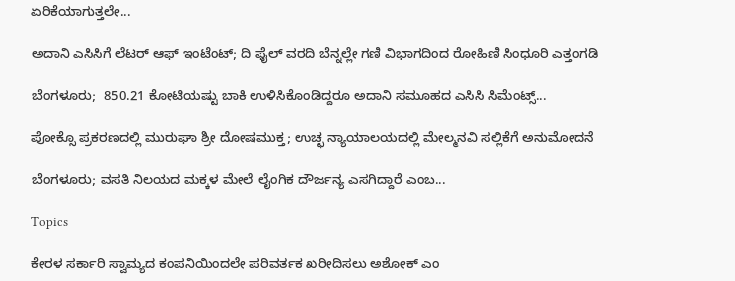ಏರಿಕೆಯಾಗುತ್ತಲೇ...

ಅದಾನಿ ಎಸಿಸಿಗೆ ಲೆಟರ್ ಆಫ್‌ ಇಂಟೆಂಟ್‌; ದಿ ಫೈಲ್ ವರದಿ ಬೆನ್ನಲ್ಲೇ ಗಣಿ ವಿಭಾಗದಿಂದ ರೋಹಿಣಿ ಸಿಂಧೂರಿ ಎತ್ತಂಗಡಿ

ಬೆಂಗಳೂರು;  850.21 ಕೋಟಿಯಷ್ಟು ಬಾಕಿ ಉಳಿಸಿಕೊಂಡಿದ್ದರೂ ಅದಾನಿ ಸಮೂಹದ ಎಸಿಸಿ ಸಿಮೆಂಟ್ಸ್‌...

ಪೋಕ್ಸೊ ಪ್ರಕರಣದಲ್ಲಿ ಮುರುಘಾ ಶ್ರೀ ದೋಷಮುಕ್ತ; ಉಚ್ಛ ನ್ಯಾಯಾಲಯದಲ್ಲಿ ಮೇಲ್ಮನವಿ ಸಲ್ಲಿಕೆಗೆ ಅನುಮೋದನೆ

ಬೆಂಗಳೂರು; ವಸತಿ ನಿಲಯದ ಮಕ್ಕಳ ಮೇಲೆ ಲೈಂಗಿಕ ದೌರ್ಜನ್ಯ ಎಸಗಿದ್ದಾರೆ ಎಂಬ...

Topics

ಕೇರಳ ಸರ್ಕಾರಿ ಸ್ವಾಮ್ಯದ ಕಂಪನಿಯಿಂದಲೇ ಪರಿವರ್ತಕ ಖರೀದಿಸಲು ಅಶೋಕ್ ಎಂ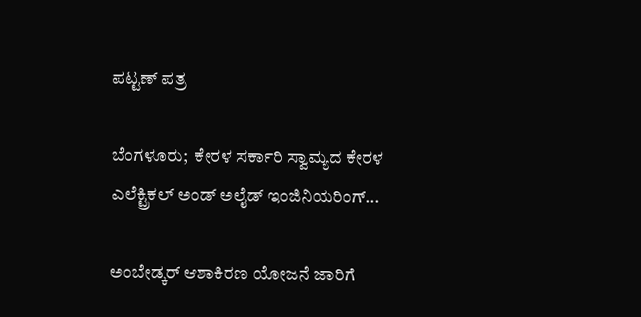ಪಟ್ಟಣ್‌ ಪತ್ರ

ಬೆಂಗಳೂರು;  ಕೇರಳ ಸರ್ಕಾರಿ ಸ್ವಾಮ್ಯದ ಕೇರಳ ಎಲೆಕ್ಟ್ರಿಕಲ್‌ ಅಂಡ್‌ ಅಲೈಡ್‌ ಇಂಜಿನಿಯರಿಂಗ್‌...

ಅಂಬೇಡ್ಕರ್ ಆಶಾಕಿರಣ ಯೋಜನೆ ಜಾರಿಗೆ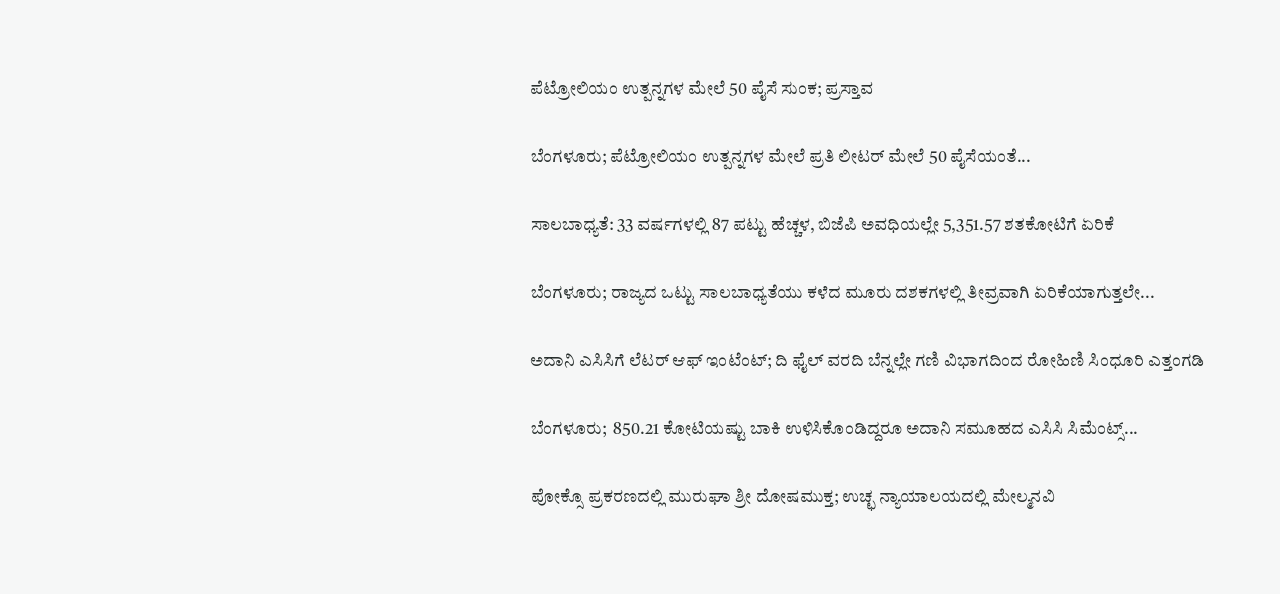ಪೆಟ್ರೋಲಿಯಂ ಉತ್ಪನ್ನಗಳ ಮೇಲೆ 50 ಪೈಸೆ ಸುಂಕ; ಪ್ರಸ್ತಾವ

ಬೆಂಗಳೂರು; ಪೆಟ್ರೋಲಿಯಂ ಉತ್ಪನ್ನಗಳ ಮೇಲೆ ಪ್ರತಿ ಲೀಟರ್ ಮೇಲೆ 50 ಪೈಸೆಯಂತೆ...

ಸಾಲಬಾಧ್ಯತೆ: 33 ವರ್ಷಗಳಲ್ಲಿ 87 ಪಟ್ಟು ಹೆಚ್ಚಳ, ಬಿಜೆಪಿ ಅವಧಿಯಲ್ಲೇ 5,351.57 ಶತಕೋಟಿಗೆ ಏರಿಕೆ

ಬೆಂಗಳೂರು; ರಾಜ್ಯದ ಒಟ್ಟು ಸಾಲಬಾಧ್ಯತೆಯು ಕಳೆದ ಮೂರು ದಶಕಗಳಲ್ಲಿ ತೀವ್ರವಾಗಿ ಏರಿಕೆಯಾಗುತ್ತಲೇ...

ಅದಾನಿ ಎಸಿಸಿಗೆ ಲೆಟರ್ ಆಫ್‌ ಇಂಟೆಂಟ್‌; ದಿ ಫೈಲ್ ವರದಿ ಬೆನ್ನಲ್ಲೇ ಗಣಿ ವಿಭಾಗದಿಂದ ರೋಹಿಣಿ ಸಿಂಧೂರಿ ಎತ್ತಂಗಡಿ

ಬೆಂಗಳೂರು;  850.21 ಕೋಟಿಯಷ್ಟು ಬಾಕಿ ಉಳಿಸಿಕೊಂಡಿದ್ದರೂ ಅದಾನಿ ಸಮೂಹದ ಎಸಿಸಿ ಸಿಮೆಂಟ್ಸ್‌...

ಪೋಕ್ಸೊ ಪ್ರಕರಣದಲ್ಲಿ ಮುರುಘಾ ಶ್ರೀ ದೋಷಮುಕ್ತ; ಉಚ್ಛ ನ್ಯಾಯಾಲಯದಲ್ಲಿ ಮೇಲ್ಮನವಿ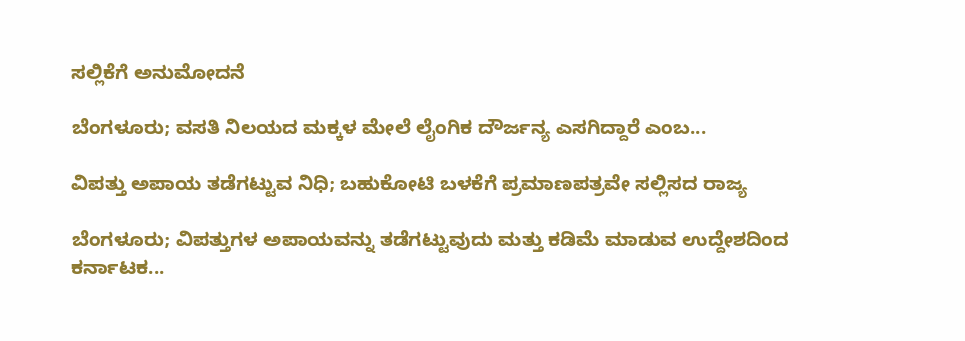ಸಲ್ಲಿಕೆಗೆ ಅನುಮೋದನೆ

ಬೆಂಗಳೂರು; ವಸತಿ ನಿಲಯದ ಮಕ್ಕಳ ಮೇಲೆ ಲೈಂಗಿಕ ದೌರ್ಜನ್ಯ ಎಸಗಿದ್ದಾರೆ ಎಂಬ...

ವಿಪತ್ತು ಅಪಾಯ ತಡೆಗಟ್ಟುವ ನಿಧಿ; ಬಹುಕೋಟಿ ಬಳಕೆಗೆ ಪ್ರಮಾಣಪತ್ರವೇ ಸಲ್ಲಿಸದ ರಾಜ್ಯ

ಬೆಂಗಳೂರು; ವಿಪತ್ತುಗಳ ಅಪಾಯವನ್ನು ತಡೆಗಟ್ಟುವುದು ಮತ್ತು ಕಡಿಮೆ ಮಾಡುವ ಉದ್ದೇಶದಿಂದ ಕರ್ನಾಟಕ...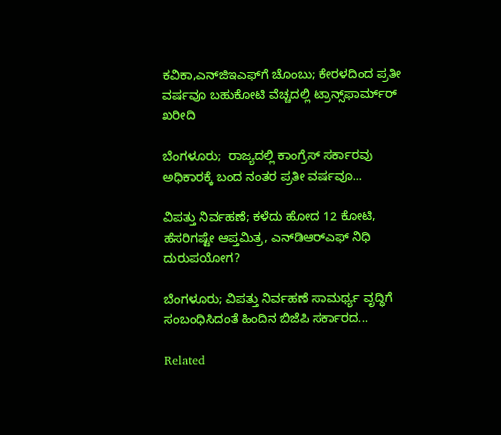ಕವಿಕಾ,ಎನ್‌ಜಿಇಎಫ್‌ಗೆ ಚೊಂಬು; ಕೇರಳದಿಂದ ಪ್ರತೀ ವರ್ಷವೂ ಬಹುಕೋಟಿ ವೆಚ್ಚದಲ್ಲಿ ಟ್ರಾನ್ಸ್‌ಫಾರ್ಮ್‌ರ್ ಖರೀದಿ

ಬೆಂಗಳೂರು;  ರಾಜ್ಯದಲ್ಲಿ ಕಾಂಗ್ರೆಸ್‌ ಸರ್ಕಾರವು ಅಧಿಕಾರಕ್ಕೆ ಬಂದ ನಂತರ ಪ್ರತೀ ವರ್ಷವೂ...

ವಿಪತ್ತು ನಿರ್ವಹಣೆ; ಕಳೆದು ಹೋದ 12 ಕೋಟಿ, ಹೆಸರಿಗಷ್ಟೇ ಆಪ್ತಮಿತ್ರ, ಎನ್‌ಡಿಆರ್‍ಎಫ್‌ ನಿಧಿ ದುರುಪಯೋಗ?

ಬೆಂಗಳೂರು; ವಿಪತ್ತು ನಿರ್ವಹಣೆ ಸಾಮರ್ಥ್ಯ ವೃದ್ಧಿಗೆ ಸಂಬಂಧಿಸಿದಂತೆ ಹಿಂದಿನ ಬಿಜೆಪಿ ಸರ್ಕಾರದ...

Related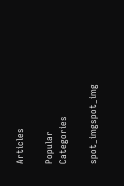Articles

Popular Categories

spot_imgspot_img